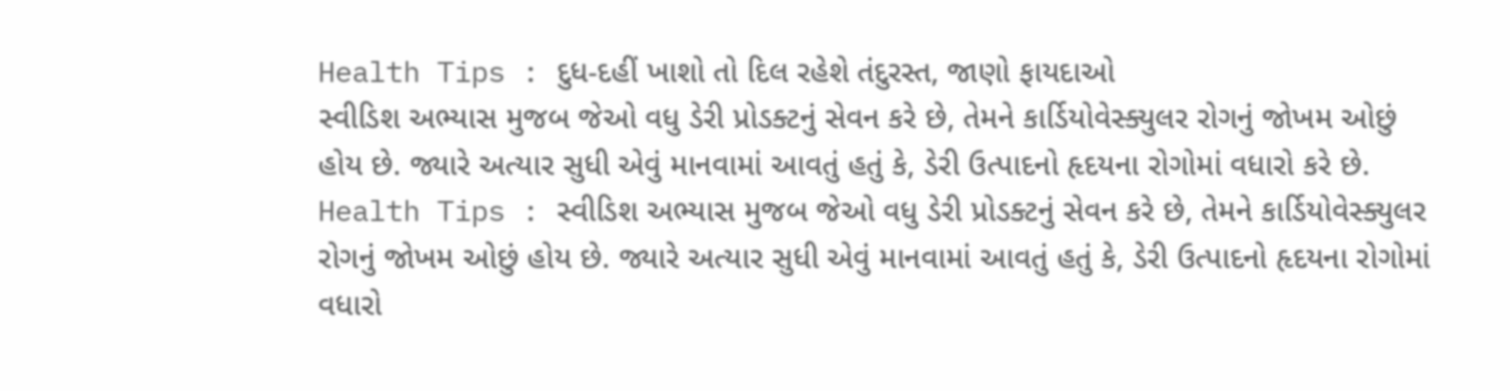Health Tips : દુધ-દહીં ખાશો તો દિલ રહેશે તંદુરસ્ત, જાણો ફાયદાઓ
સ્વીડિશ અભ્યાસ મુજબ જેઓ વધુ ડેરી પ્રોડક્ટનું સેવન કરે છે, તેમને કાર્ડિયોવેસ્ક્યુલર રોગનું જોખમ ઓછું હોય છે. જ્યારે અત્યાર સુધી એવું માનવામાં આવતું હતું કે, ડેરી ઉત્પાદનો હૃદયના રોગોમાં વધારો કરે છે.
Health Tips : સ્વીડિશ અભ્યાસ મુજબ જેઓ વધુ ડેરી પ્રોડક્ટનું સેવન કરે છે, તેમને કાર્ડિયોવેસ્ક્યુલર રોગનું જોખમ ઓછું હોય છે. જ્યારે અત્યાર સુધી એવું માનવામાં આવતું હતું કે, ડેરી ઉત્પાદનો હૃદયના રોગોમાં વધારો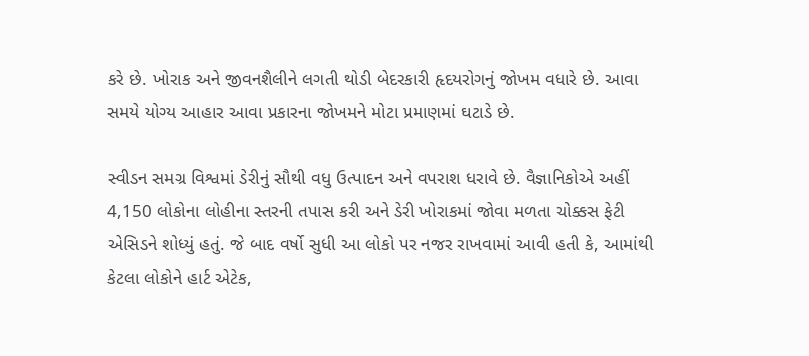કરે છે. ખોરાક અને જીવનશૈલીને લગતી થોડી બેદરકારી હૃદયરોગનું જોખમ વધારે છે. આવા સમયે યોગ્ય આહાર આવા પ્રકારના જોખમને મોટા પ્રમાણમાં ઘટાડે છે.

સ્વીડન સમગ્ર વિશ્વમાં ડેરીનું સૌથી વધુ ઉત્પાદન અને વપરાશ ધરાવે છે. વૈજ્ઞાનિકોએ અહીં 4,150 લોકોના લોહીના સ્તરની તપાસ કરી અને ડેરી ખોરાકમાં જોવા મળતા ચોક્કસ ફેટી એસિડને શોધ્યું હતું. જે બાદ વર્ષો સુધી આ લોકો પર નજર રાખવામાં આવી હતી કે, આમાંથી કેટલા લોકોને હાર્ટ એટેક,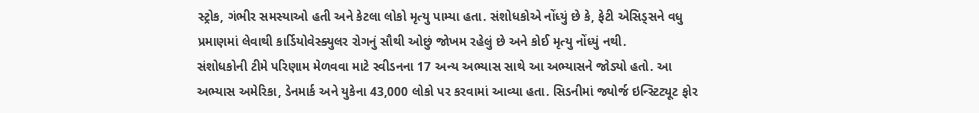સ્ટ્રોક, ગંભીર સમસ્યાઓ હતી અને કેટલા લોકો મૃત્યુ પામ્યા હતા. સંશોધકોએ નોંધ્યું છે કે, ફેટી એસિડ્સને વધુ પ્રમાણમાં લેવાથી કાર્ડિયોવેસ્ક્યુલર રોગનું સૌથી ઓછું જોખમ રહેલું છે અને કોઈ મૃત્યુ નોંધ્યું નથી.
સંશોધકોની ટીમે પરિણામ મેળવવા માટે સ્વીડનના 17 અન્ય અભ્યાસ સાથે આ અભ્યાસને જોડ્યો હતો. આ અભ્યાસ અમેરિકા, ડેનમાર્ક અને યુકેના 43,000 લોકો પર કરવામાં આવ્યા હતા. સિડનીમાં જ્યોર્જ ઇન્સ્ટિટ્યૂટ ફોર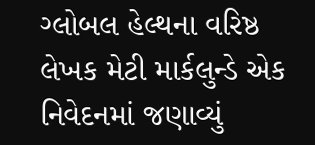ગ્લોબલ હેલ્થના વરિષ્ઠ લેખક મેટી માર્કલુન્ડે એક નિવેદનમાં જણાવ્યું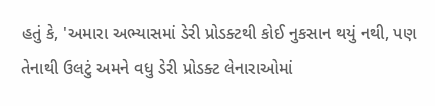હતું કે, 'અમારા અભ્યાસમાં ડેરી પ્રોડક્ટથી કોઈ નુકસાન થયું નથી, પણ તેનાથી ઉલટું અમને વધુ ડેરી પ્રોડક્ટ લેનારાઓમાં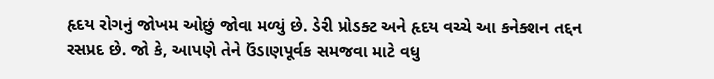હૃદય રોગનું જોખમ ઓછું જોવા મળ્યું છે. ડેરી પ્રોડક્ટ અને હૃદય વચ્ચે આ કનેક્શન તદ્દન રસપ્રદ છે. જો કે, આપણે તેને ઉંડાણપૂર્વક સમજવા માટે વધુ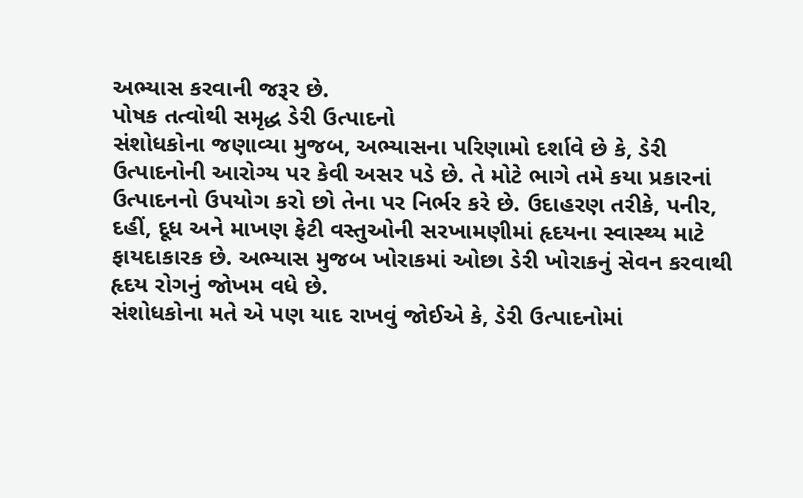અભ્યાસ કરવાની જરૂર છે.
પોષક તત્વોથી સમૃદ્ધ ડેરી ઉત્પાદનો
સંશોધકોના જણાવ્યા મુજબ, અભ્યાસના પરિણામો દર્શાવે છે કે, ડેરી ઉત્પાદનોની આરોગ્ય પર કેવી અસર પડે છે. તે મોટે ભાગે તમે કયા પ્રકારનાં ઉત્પાદનનો ઉપયોગ કરો છો તેના પર નિર્ભર કરે છે. ઉદાહરણ તરીકે, પનીર, દહીં, દૂધ અને માખણ ફેટી વસ્તુઓની સરખામણીમાં હૃદયના સ્વાસ્થ્ય માટે ફાયદાકારક છે. અભ્યાસ મુજબ ખોરાકમાં ઓછા ડેરી ખોરાકનું સેવન કરવાથી હૃદય રોગનું જોખમ વધે છે.
સંશોધકોના મતે એ પણ યાદ રાખવું જોઈએ કે, ડેરી ઉત્પાદનોમાં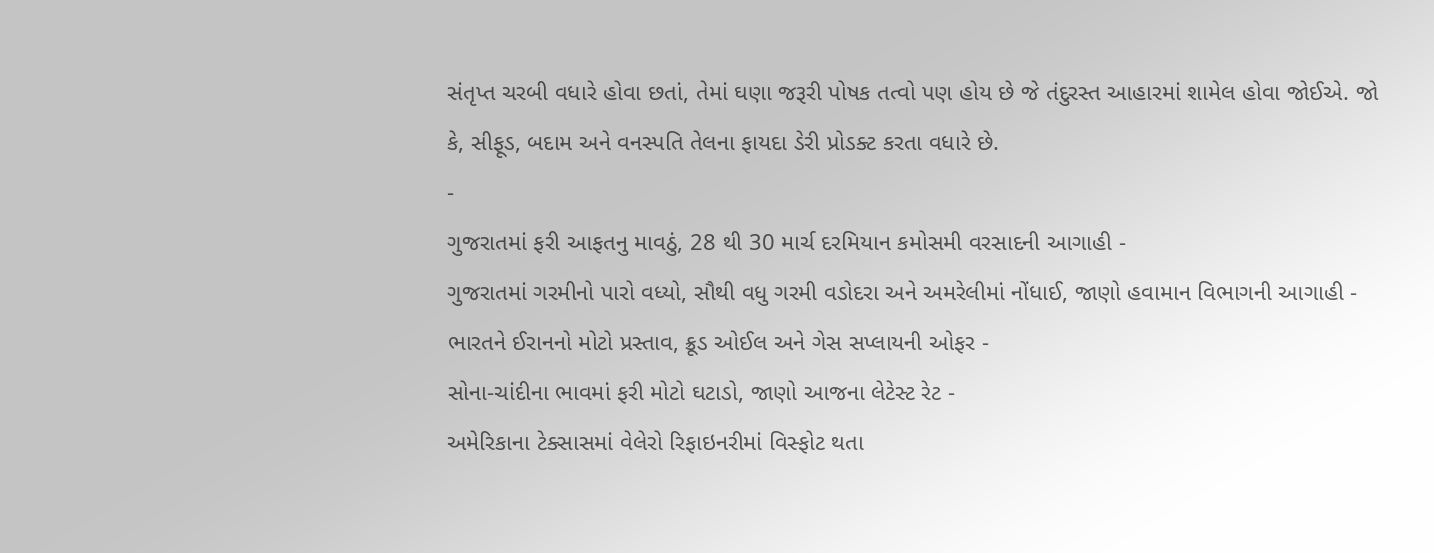સંતૃપ્ત ચરબી વધારે હોવા છતાં, તેમાં ઘણા જરૂરી પોષક તત્વો પણ હોય છે જે તંદુરસ્ત આહારમાં શામેલ હોવા જોઈએ. જો કે, સીફૂડ, બદામ અને વનસ્પતિ તેલના ફાયદા ડેરી પ્રોડક્ટ કરતા વધારે છે.
-
ગુજરાતમાં ફરી આફતનુ માવઠું, 28 થી 30 માર્ચ દરમિયાન કમોસમી વરસાદની આગાહી -
ગુજરાતમાં ગરમીનો પારો વધ્યો, સૌથી વધુ ગરમી વડોદરા અને અમરેલીમાં નોંધાઈ, જાણો હવામાન વિભાગની આગાહી -
ભારતને ઈરાનનો મોટો પ્રસ્તાવ, ક્રૂડ ઓઈલ અને ગેસ સપ્લાયની ઓફર -
સોના-ચાંદીના ભાવમાં ફરી મોટો ઘટાડો, જાણો આજના લેટેસ્ટ રેટ -
અમેરિકાના ટેક્સાસમાં વેલેરો રિફાઇનરીમાં વિસ્ફોટ થતા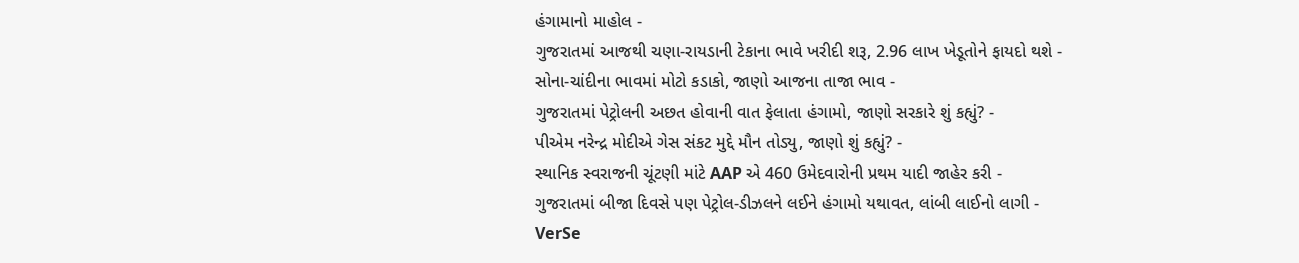હંગામાનો માહોલ -
ગુજરાતમાં આજથી ચણા-રાયડાની ટેકાના ભાવે ખરીદી શરૂ, 2.96 લાખ ખેડૂતોને ફાયદો થશે -
સોના-ચાંદીના ભાવમાં મોટો કડાકો, જાણો આજના તાજા ભાવ -
ગુજરાતમાં પેટ્રોલની અછત હોવાની વાત ફેલાતા હંગામો, જાણો સરકારે શું કહ્યું? -
પીએમ નરેન્દ્ર મોદીએ ગેસ સંકટ મુદ્દે મૌન તોડ્યુ, જાણો શું કહ્યું? -
સ્થાનિક સ્વરાજની ચૂંટણી માંટે AAP એ 460 ઉમેદવારોની પ્રથમ યાદી જાહેર કરી -
ગુજરાતમાં બીજા દિવસે પણ પેટ્રોલ-ડીઝલને લઈને હંગામો યથાવત, લાંબી લાઈનો લાગી -
VerSe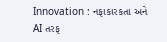Innovation : નફાકારકતા અને AI તરફ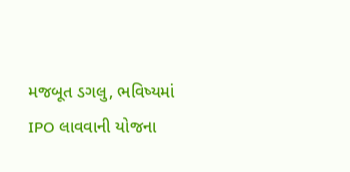મજબૂત ડગલુ, ભવિષ્યમાં IPO લાવવાની યોજના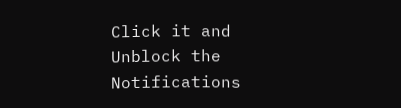Click it and Unblock the Notifications